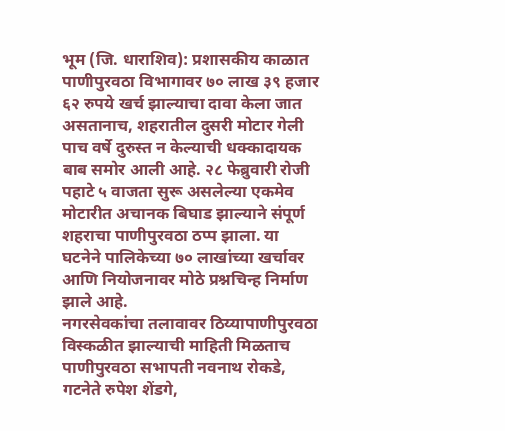भूम (जि. धाराशिव): प्रशासकीय काळात पाणीपुरवठा विभागावर ७० लाख ३९ हजार ६२ रुपये खर्च झाल्याचा दावा केला जात असतानाच, शहरातील दुसरी मोटार गेली पाच वर्षे दुरुस्त न केल्याची धक्कादायक बाब समोर आली आहे. २८ फेब्रुवारी रोजी पहाटे ५ वाजता सुरू असलेल्या एकमेव मोटारीत अचानक बिघाड झाल्याने संपूर्ण शहराचा पाणीपुरवठा ठप्प झाला. या घटनेने पालिकेच्या ७० लाखांच्या खर्चावर आणि नियोजनावर मोठे प्रश्नचिन्ह निर्माण झाले आहे.
नगरसेवकांचा तलावावर ठिय्यापाणीपुरवठा विस्कळीत झाल्याची माहिती मिळताच पाणीपुरवठा सभापती नवनाथ रोकडे, गटनेते रुपेश शेंडगे,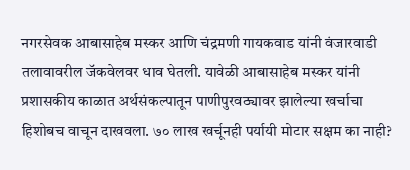नगरसेवक आबासाहेब मस्कर आणि चंद्रमणी गायकवाड यांनी वंजारवाडी तलावावरील जॅकवेलवर धाव घेतली. यावेळी आबासाहेब मस्कर यांनी प्रशासकीय काळात अर्थसंकल्पातून पाणीपुरवठ्यावर झालेल्या खर्चाचा हिशोबच वाचून दाखवला. ७० लाख खर्चूनही पर्यायी मोटार सक्षम का नाही?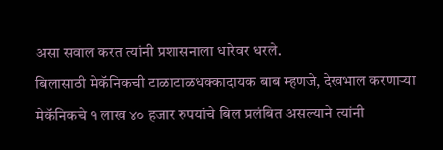असा सवाल करत त्यांनी प्रशासनाला धारेवर धरले.
बिलासाठी मेकॅनिकची टाळाटाळधक्कादायक बाब म्हणजे, देखभाल करणाऱ्या मेकॅनिकचे १ लाख ४० हजार रुपयांचे बिल प्रलंबित असल्याने त्यांनी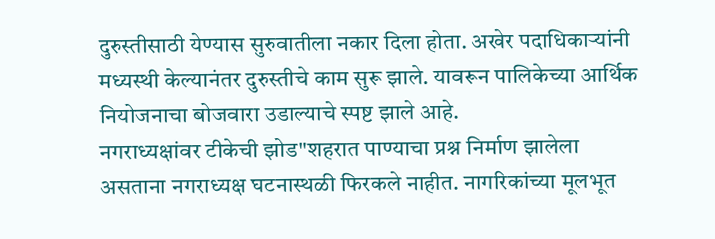दुरुस्तीसाठी येण्यास सुरुवातीला नकार दिला होता. अखेर पदाधिकाऱ्यांनी मध्यस्थी केल्यानंतर दुरुस्तीचे काम सुरू झाले. यावरून पालिकेच्या आर्थिक नियोजनाचा बोजवारा उडाल्याचे स्पष्ट झाले आहे.
नगराध्यक्षांवर टीकेची झोड"शहरात पाण्याचा प्रश्न निर्माण झालेला असताना नगराध्यक्ष घटनास्थळी फिरकले नाहीत. नागरिकांच्या मूलभूत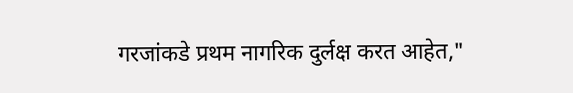गरजांकडे प्रथम नागरिक दुर्लक्ष करत आहेत,"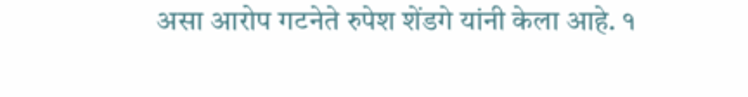असा आरोप गटनेते रुपेश शेंडगे यांनी केला आहे. १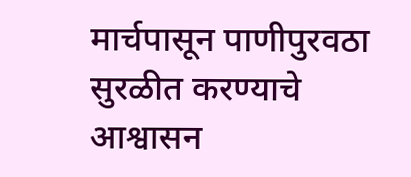मार्चपासून पाणीपुरवठा सुरळीत करण्याचे आश्वासन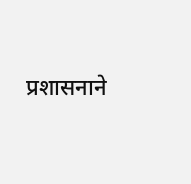प्रशासनाने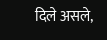दिले असले,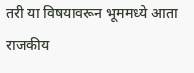तरी या विषयावरून भूममध्ये आता राजकीय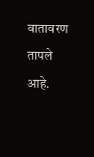वातावरण तापले आहे.